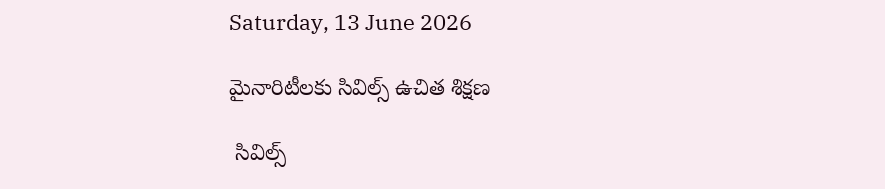Saturday, 13 June 2026

మైనారిటీలకు సివిల్స్ ఉచిత శిక్షణ

 సివిల్స్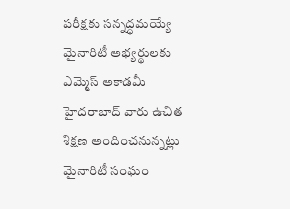పరీక్షకు సన్నద్ధమయ్యే మైనారిటీ అభ్యర్థులకు ఎమ్మెస్ అకాడమీ హైదరాబాద్ వారు ఉచిత శిక్షణ అందించనున్నట్లు మైనారిటీ సంఘం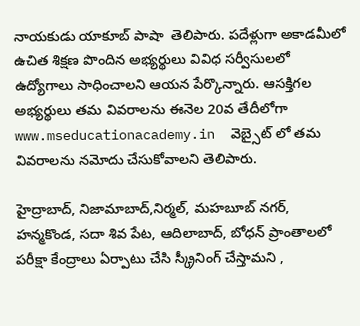నాయకుడు యాకూబ్ పాషా  తెలిపారు. పదేళ్లుగా అకాడమీలో ఉచిత శిక్షణ పొందిన అభ్యర్థులు వివిధ సర్వీసులలో ఉద్యోగాలు సాధించాలని ఆయన పేర్కొన్నారు. ఆసక్తిగల అభ్యర్థులు తమ వివరాలను ఈనెల 20వ తేదీలోగా www.mseducationacademy.in  వెబ్సైట్ లో తమ వివరాలను నమోదు చేసుకోవాలని తెలిపారు.

హైద్రాబాద్, నిజామాబాద్,నిర్మల్, మహబూబ్ నగర్, హన్మకొండ, సదా శివ పేట, ఆదిలాబాద్, బోధన్ ప్రాంతాలలో పరీక్షా కేంద్రాలు ఏర్పాటు చేసి స్క్రీనింగ్ చేస్తామని ,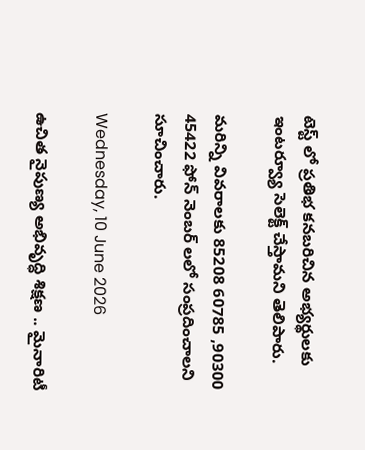టెస్ట్ లో ప్రతిభ కనబరిచిన అభ్యర్థులకు ఇంటర్వ్యూ సెలెక్ట్ చేస్తామని తెలిపారు.

మరిన్ని వివరాలకు 85208 60785 ,90300 45422 ఫోన్ నెంబర్ లలో సంప్రదించాలని సూచించారు.

Wednesday, 10 June 2026

ఉచిత నైపుణ్య అభివృద్ధి శిక్షణ .. మైనారిటీ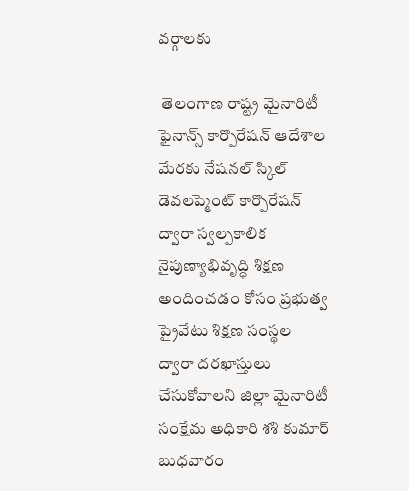వర్గాలకు

 తెలంగాణ రాష్ట్ర మైనారిటీ ఫైనాన్స్ కార్పొరేషన్ ఆదేశాల మేరకు నేషనల్ స్కిల్ డెవలప్మెంట్ కార్పొరేషన్ ద్వారా స్వల్పకాలిక నైపుణ్యాభివృద్ధి శిక్షణ అందించడం కోసం ప్రభుత్వ ప్రైవేటు శిక్షణ సంస్థల ద్వారా దరఖాస్తులు చేసుకోవాలని జిల్లా మైనారిటీ సంక్షేమ అధికారి శశి కుమార్ బుధవారం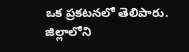ఒక ప్రకటనలో తెలిపారు. జిల్లాలోని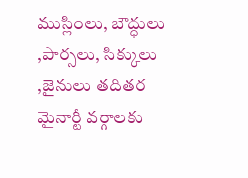ముస్లింలు, బౌద్ధులు ,పార్సలు, సిక్కులు ,జైనులు తదితర మైనార్టీ వర్గాలకు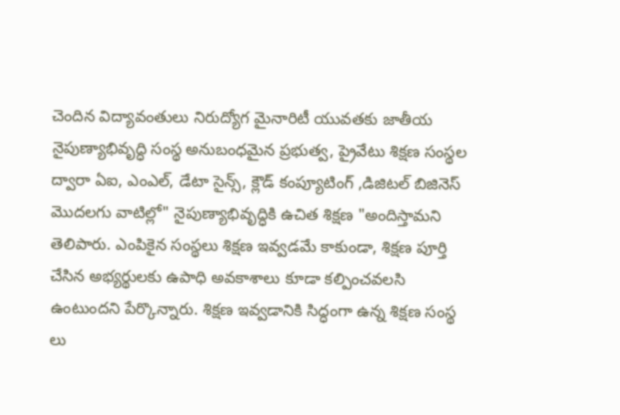చెందిన విద్యావంతులు నిరుద్యోగ మైనారిటీ యువతకు జాతీయ నైపుణ్యాభివృద్ధి సంస్థ అనుబంధమైన ప్రభుత్వ, ప్రైవేటు శిక్షణ సంస్థల ద్వారా ఏఐ, ఎంఎల్, డేటా సైన్స్, క్లౌడ్ కంప్యూటింగ్ ,డిజిటల్ బిజినెస్ మొదలగు వాటిల్లో" నైపుణ్యాభివృద్ధికి ఉచిత శిక్షణ "అందిస్తామని తెలిపారు. ఎంపికైన సంస్థలు శిక్షణ ఇవ్వడమే కాకుండా, శిక్షణ పూర్తి చేసిన అభ్యర్థులకు ఉపాధి అవకాశాలు కూడా కల్పించవలసి ఉంటుందని పేర్కొన్నారు. శిక్షణ ఇవ్వడానికి సిద్ధంగా ఉన్న శిక్షణ సంస్థ లు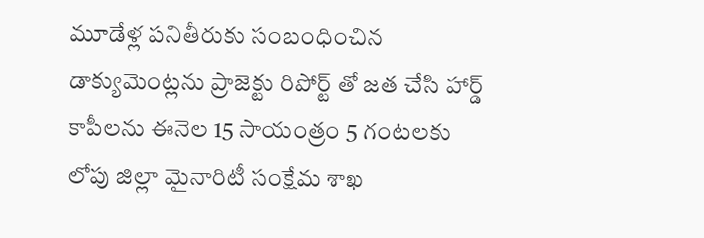మూడేళ్ల పనితీరుకు సంబంధించిన డాక్యుమెంట్లను ప్రాజెక్టు రిపోర్ట్ తో జత చేసి హార్డ్ కాపీలను ఈనెల 15 సాయంత్రం 5 గంటలకు లోపు జిల్లా మైనారిటీ సంక్షేమ శాఖ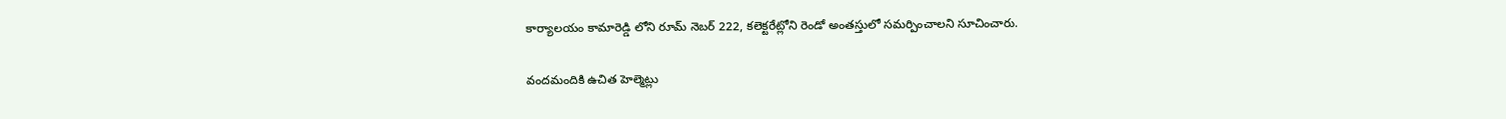కార్యాలయం కామారెడ్డి లోని రూమ్ నెబర్ 222, కలెక్టరేట్లోని రెండో అంతస్తులో సమర్పించాలని సూచించారు.

వందమందికి ఉచిత హెల్మెట్లు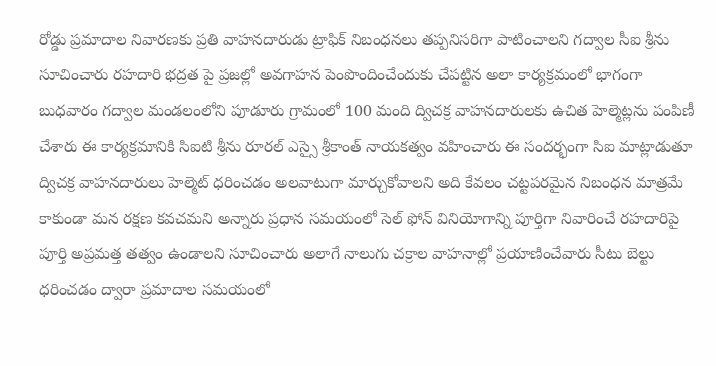రోడ్డు ప్రమాదాల నివారణకు ప్రతి వాహనదారుడు ట్రాఫిక్ నిబంధనలు తప్పనిసరిగా పాటించాలని గద్వాల సీఐ శ్రీను సూచించారు రహదారి భద్రత పై ప్రజల్లో అవగాహన పెంపొందించేందుకు చేపట్టిన అలా కార్యక్రమంలో భాగంగా బుధవారం గద్వాల మండలంలోని పూడూరు గ్రామంలో 100 మంది ద్విచక్ర వాహనదారులకు ఉచిత హెల్మెట్లను పంపిణీ చేశారు ఈ కార్యక్రమానికి సిఐటి శ్రీను రూరల్ ఎస్సై శ్రీకాంత్ నాయకత్వం వహించారు ఈ సందర్భంగా సిఐ మాట్లాడుతూ ద్విచక్ర వాహనదారులు హెల్మెట్ ధరించడం అలవాటుగా మార్చుకోవాలని అది కేవలం చట్టపరమైన నిబంధన మాత్రమే కాకుండా మన రక్షణ కవచమని అన్నారు ప్రధాన సమయంలో సెల్ ఫోన్ వినియోగాన్ని పూర్తిగా నివారించే రహదారిపై పూర్తి అప్రమత్త తత్వం ఉండాలని సూచించారు అలాగే నాలుగు చక్రాల వాహనాల్లో ప్రయాణించేవారు సీటు బెల్టు ధరించడం ద్వారా ప్రమాదాల సమయంలో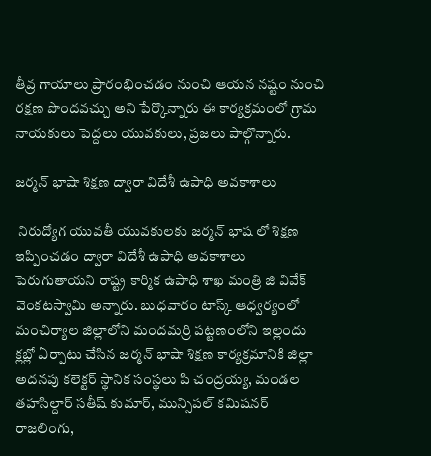తీవ్ర గాయాలు ప్రారంభించడం నుంచి ఆయన నష్టం నుంచి రక్షణ పొందవచ్చు అని పేర్కొన్నారు ఈ కార్యక్రమంలో గ్రామ నాయకులు పెద్దలు యువకులు, ప్రజలు పాల్గొన్నారు.

జర్మన్ భాషా శిక్షణ ద్వారా విదేశీ ఉపాధి అవకాశాలు

 నిరుద్యోగ యువతీ యువకులకు జర్మన్ భాష లో శిక్షణ ఇప్పించడం ద్వారా విదేశీ ఉపాధి అవకాశాలు పెరుగుతాయని రాష్ట్ర కార్మిక ఉపాధి శాఖ మంత్రి జి వివేక్ వెంకటస్వామి అన్నారు. బుధవారం టాస్క్ ఆధ్వర్యంలో మంచిర్యాల జిల్లాలోని మందమర్రి పట్టణంలోని ఇల్లందు క్లబ్లో ఏర్పాటు చేసిన జర్మన్ భాషా శిక్షణ కార్యక్రమానికి జిల్లా అదనపు కలెక్టర్ స్థానిక సంస్థలు పి చంద్రయ్య, మండల తహసిల్దార్ సతీష్ కుమార్, మున్సిపల్ కమిషనర్ రాజలింగు,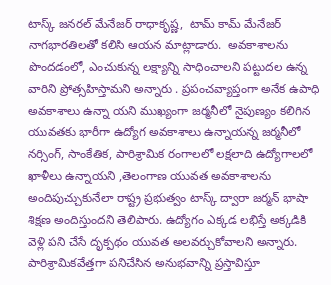టాస్క్ జనరల్ మేనేజర్ రాధాకృష్ణ,  టామ్ కామ్ మేనేజర్ నాగభారతిలతో కలిసి ఆయన మాట్లాడారు.  అవకాశాలను పొందడంలో, ఎంచుకున్న లక్ష్యాన్ని సాధించాలని పట్టుదల ఉన్న వారిని ప్రోత్సహిస్తామని అన్నారు . ప్రపంచవ్యాప్తంగా అనేక ఉపాధి అవకాశాలు ఉన్నా యని ముఖ్యంగా జర్మనీలో నైపుణ్యం కలిగిన యువతకు భారీగా ఉద్యోగ అవకాశాలు ఉన్నాయన్న జర్మనీలో నర్సింగ్, సాంకేతిక, పారిశ్రామిక రంగాలలో లక్షలాది ఉద్యోగాలలో ఖాళీలు ఉన్నాయని ,తెలంగాణ యువత అవకాశాలను అందిపుచ్చుకునేలా రాష్ట్ర ప్రభుత్వం టాస్క్ ద్వారా జర్మన్ భాషా శిక్షణ అందిస్తుందని తెలిపారు. ఉద్యోగం ఎక్కడ లభిస్తే అక్కడికి వెళ్లి పని చేసే దృక్పథం యువత అలవర్చుకోవాలని అన్నారు. పారిశ్రామికవేత్తగా పనిచేసిన అనుభవాన్ని ప్రస్తావిస్తూ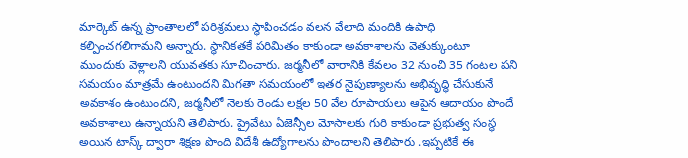మార్కెట్ ఉన్న ప్రాంతాలలో పరిశ్రమలు స్థాపించడం వలన వేలాది మందికి ఉపాధి కల్పించగలిగామని అన్నారు. స్థానికతకే పరిమితం కాకుండా అవకాశాలను వెతుక్కుంటూ ముందుకు వెళ్లాలని యువతకు సూచించారు. జర్మనీలో వారానికి కేవలం 32 నుంచి 35 గంటల పని సమయం మాత్రమే ఉంటుందని మిగతా సమయంలో ఇతర నైపుణ్యాలను అభివృద్ధి చేసుకునే అవకాశం ఉంటుందని, జర్మనీలో నెలకు రెండు లక్షల 50 వేల రూపాయలు ఆపైన ఆదాయం పొందే అవకాశాలు ఉన్నాయని తెలిపారు. ప్రైవేటు ఏజెన్సీల మోసాలకు గురి కాకుండా ప్రభుత్వ సంస్థ అయిన టాస్క్ ద్వారా శిక్షణ పొంది విదేశీ ఉద్యోగాలను పొందాలని తెలిపారు .ఇప్పటికే ఈ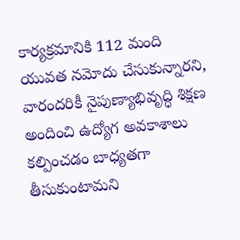కార్యక్రమానికి 112 మంది యువత నమోదు చేసుకున్నారని, వారందరికీ నైపుణ్యాభివృద్ధి శిక్షణ  అందించి ఉద్యోగ అవకాశాలు కల్పించడం బాధ్యతగా తీసుకుంటామని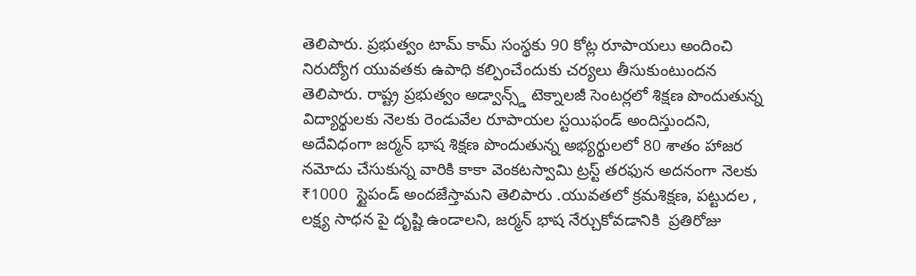తెలిపారు. ప్రభుత్వం టామ్ కామ్ సంస్థకు 90 కోట్ల రూపాయలు అందించి నిరుద్యోగ యువతకు ఉపాధి కల్పించేందుకు చర్యలు తీసుకుంటుందన తెలిపారు. రాష్ట్ర ప్రభుత్వం అడ్వాన్స్డ్ టెక్నాలజీ సెంటర్లలో శిక్షణ పొందుతున్న విద్యార్థులకు నెలకు రెండువేల రూపాయల స్టయిఫండ్ అందిస్తుందని, అదేవిధంగా జర్మన్ భాష శిక్షణ పొందుతున్న అభ్యర్థులలో 80 శాతం హాజర నమోదు చేసుకున్న వారికి కాకా వెంకటస్వామి ట్రస్ట్ తరఫున అదనంగా నెలకు ₹1000  స్టైపండ్ అందజేస్తామని తెలిపారు .యువతలో క్రమశిక్షణ, పట్టుదల , లక్ష్య సాధన పై దృష్టి ఉండాలని, జర్మన్ భాష నేర్చుకోవడానికి  ప్రతిరోజు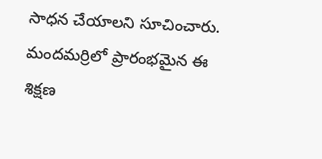సాధన చేయాలని సూచించారు. మందమర్రిలో ప్రారంభమైన ఈ శిక్షణ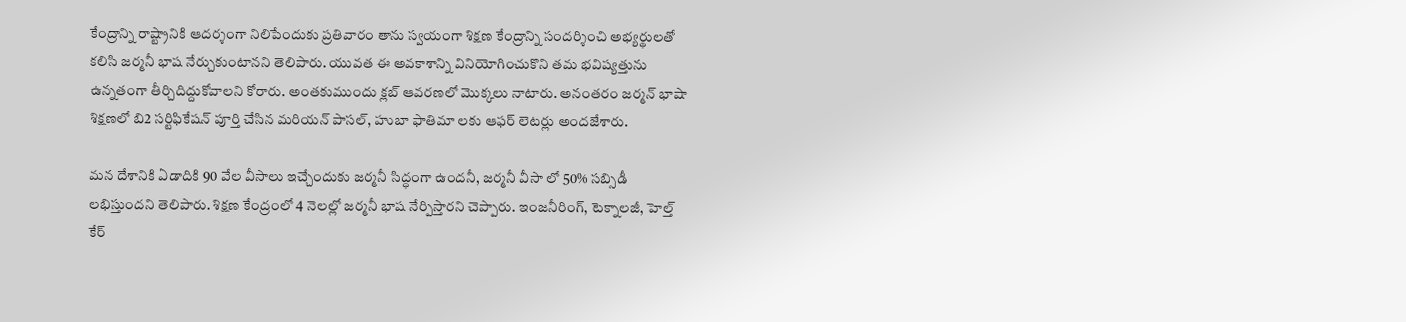కేంద్రాన్ని రాష్ట్రానికి ఆదర్శంగా నిలిపేందుకు ప్రతివారం తాను స్వయంగా శిక్షణ కేంద్రాన్ని సందర్శించి అభ్యర్థులతో కలిసి జర్మనీ భాష నేర్చుకుంటానని తెలిపారు. యువత ఈ అవకాశాన్ని వినియోగించుకొని తమ భవిష్యత్తును ఉన్నతంగా తీర్చిదిద్దుకోవాలని కోరారు. అంతకుముందు క్లబ్ ఆవరణలో మొక్కలు నాటారు. అనంతరం జర్మన్ భాషా శిక్షణలో బి2 సర్టిఫికేషన్ పూర్తి చేసిన మరియన్ పాసల్, హుబా ఫాతిమా లకు ఆఫర్ లెటర్లు అందజేశారు.

మన దేశానికి ఏడాదికి 90 వేల వీసాలు ఇచ్చేందుకు జర్మనీ సిద్ధంగా ఉందనీ, జర్మనీ వీసా లో 50% సబ్సిడీ లభిస్తుందని తెలిపారు. శిక్షణ కేంద్రంలో 4 నెలల్లో జర్మనీ భాష నేర్పిస్తారని చెప్పారు. ఇంజనీరింగ్, టెక్నాలజీ, హెల్త్ కేర్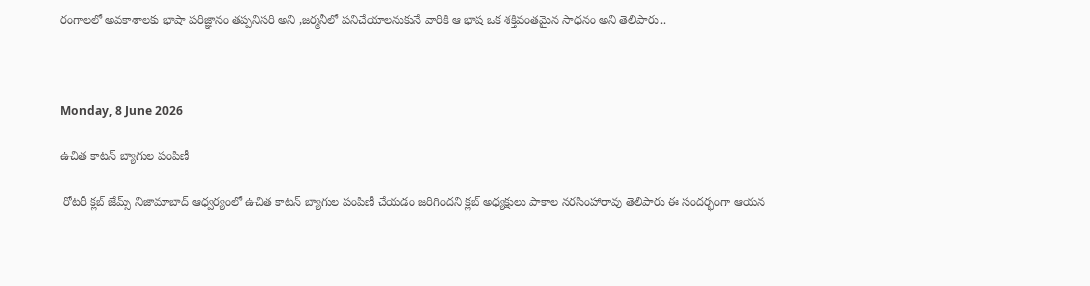రంగాలలో అవకాశాలకు భాషా పరిజ్ఞానం తప్పనిసరి అని ,జర్మనీలో పనిచేయాలనుకునే వారికి ఆ భాష ఒక శక్తివంతమైన సాధనం అని తెలిపారు..



Monday, 8 June 2026

ఉచిత కాటన్ బ్యాగుల పంపిణీ

 రోటరీ క్లబ్ జేమ్స్ నిజామాబాద్ ఆధ్వర్యంలో ఉచిత కాటన్ బ్యాగుల పంపిణీ చేయడం జరిగిందని క్లబ్ అధ్యక్షులు పాకాల నరసింహారావు తెలిపారు ఈ సందర్భంగా ఆయన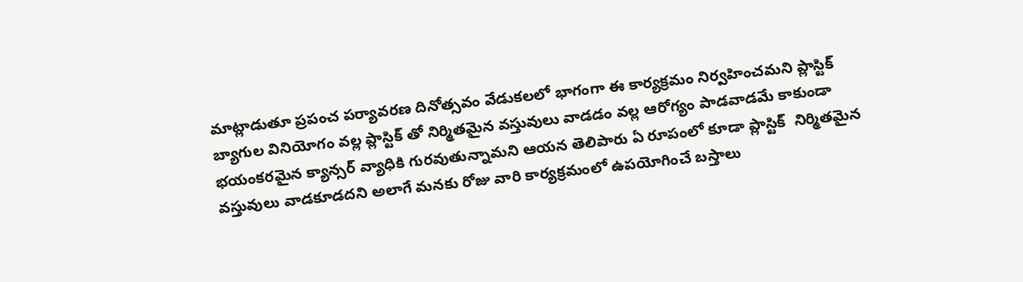మాట్లాడుతూ ప్రపంచ పర్యావరణ దినోత్సవం వేడుకలలో భాగంగా ఈ కార్యక్రమం నిర్వహించమని ప్లాస్టిక్ బ్యాగుల వినియోగం వల్ల ప్లాస్టిక్ తో నిర్మితమైన వస్తువులు వాడడం వల్ల ఆరోగ్యం పాడవాడమే కాకుండా భయంకరమైన క్యాన్సర్ వ్యాధికి గురవుతున్నామని ఆయన తెలిపారు ఏ రూపంలో కూడా ప్లాస్టిక్  నిర్మితమైన వస్తువులు వాడకూడదని అలాగే మనకు రోజు వారి కార్యక్రమంలో ఉపయోగించే బస్తాలు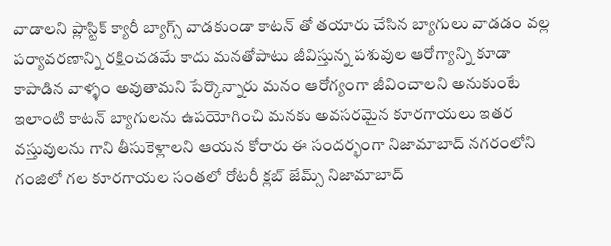వాడాలని ప్లాస్టిక్ క్యారీ బ్యాగ్స్ వాడకుండా కాటన్ తో తయారు చేసిన బ్యాగులు వాడడం వల్ల పర్యావరణాన్ని రక్షించడమే కాదు మనతోపాటు జీవిస్తున్న పశువుల ఆరోగ్యాన్ని కూడా కాపాడిన వాళ్ళం అవుతామని పేర్కొన్నారు మనం ఆరోగ్యంగా జీవించాలని అనుకుంటే ఇలాంటి కాటన్ బ్యాగులను ఉపయోగించి మనకు అవసరమైన కూరగాయలు ఇతర వస్తువులను గాని తీసుకెళ్లాలని ఆయన కోరారు ఈ సందర్భంగా నిజామాబాద్ నగరంలోని గంజిలో గల కూరగాయల సంతలో రోటరీ క్లబ్ జేమ్స్ నిజామాబాద్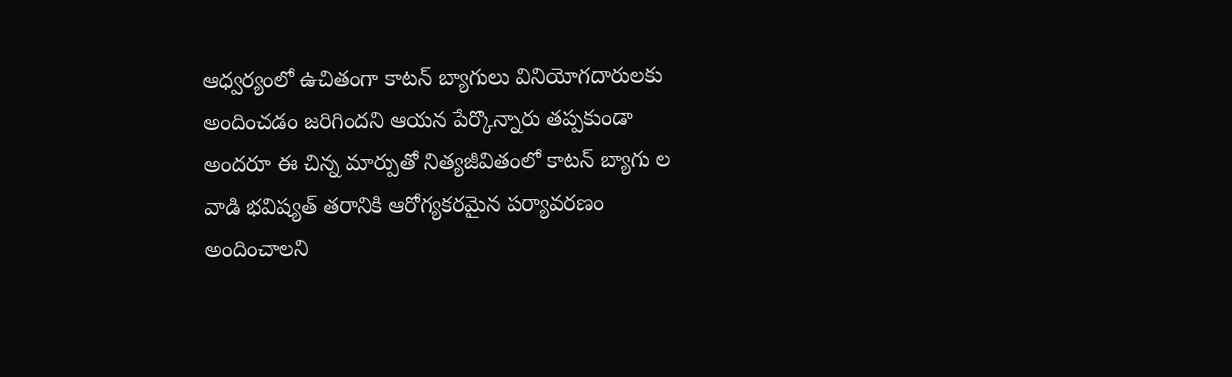ఆధ్వర్యంలో ఉచితంగా కాటన్ బ్యాగులు వినియోగదారులకు అందించడం జరిగిందని ఆయన పేర్కొన్నారు తప్పకుండా అందరూ ఈ చిన్న మార్పుతో నిత్యజీవితంలో కాటన్ బ్యాగు ల వాడి భవిష్యత్ తరానికి ఆరోగ్యకరమైన పర్యావరణం అందించాలని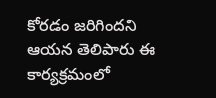కోరడం జరిగిందని ఆయన తెలిపారు ఈ కార్యక్రమంలో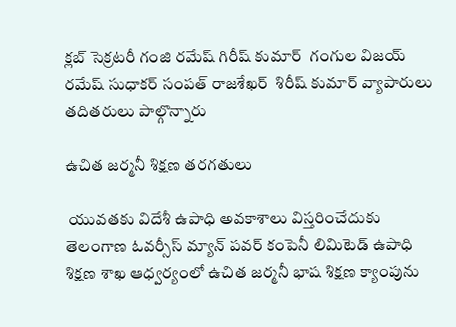క్లబ్ సెక్రటరీ గంజి రమేష్ గిరీష్ కుమార్  గంగుల విజయ్ రమేష్ సుధాకర్ సంపత్ రాజశేఖర్  శిరీష్ కుమార్ వ్యాపారులు తదితరులు పాల్గొన్నారు

ఉచిత జర్మనీ శిక్షణ తరగతులు

 యువతకు విదేశీ ఉపాధి అవకాశాలు విస్తరించేదుకు తెలంగాణ ఓవర్సీస్ మ్యాన్ పవర్ కంపెనీ లిమిటెడ్ ఉపాధి శిక్షణ శాఖ ఆధ్వర్యంలో ఉచిత జర్మనీ భాష శిక్షణ క్యాంపును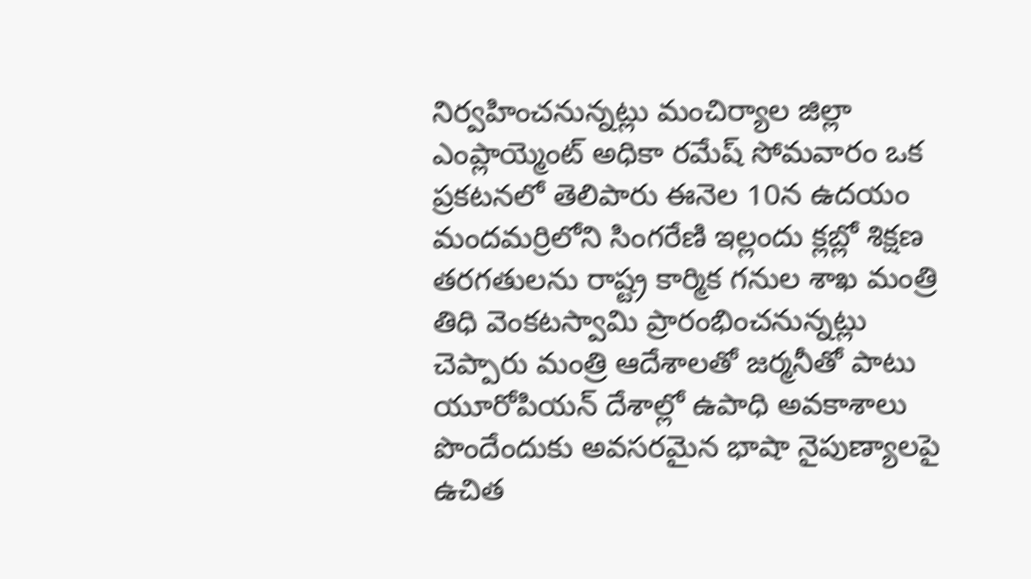నిర్వహించనున్నట్లు మంచిర్యాల జిల్లా ఎంప్లాయ్మెంట్ అధికా రమేష్ సోమవారం ఒక ప్రకటనలో తెలిపారు ఈనెల 10న ఉదయం మందమర్రిలోని సింగరేణి ఇల్లందు క్లబ్లో శిక్షణ తరగతులను రాష్ట్ర కార్మిక గనుల శాఖ మంత్రి తిధి వెంకటస్వామి ప్రారంభించనున్నట్లు చెప్పారు మంత్రి ఆదేశాలతో జర్మనీతో పాటు యూరోపియన్ దేశాల్లో ఉపాధి అవకాశాలు పొందేందుకు అవసరమైన భాషా నైపుణ్యాలపై ఉచిత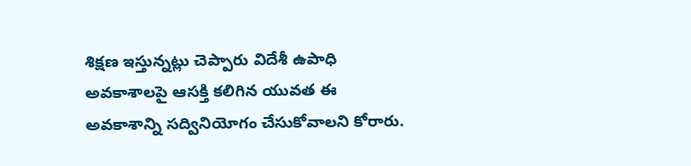శిక్షణ ఇస్తున్నట్లు చెప్పారు విదేశీ ఉపాధి అవకాశాలపై ఆసక్తి కలిగిన యువత ఈ అవకాశాన్ని సద్వినియోగం చేసుకోవాలని కోరారు.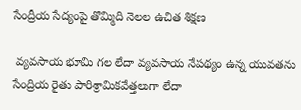సేంద్రీయ సేద్యంపై తొమ్మిది నెలల ఉచిత శిక్షణ

 వ్యవసాయ భూమి గల లేదా వ్యవసాయ నేపథ్యం ఉన్న యువతను సేంద్రియ రైతు పారిశ్రామికవేత్తలుగా లేదా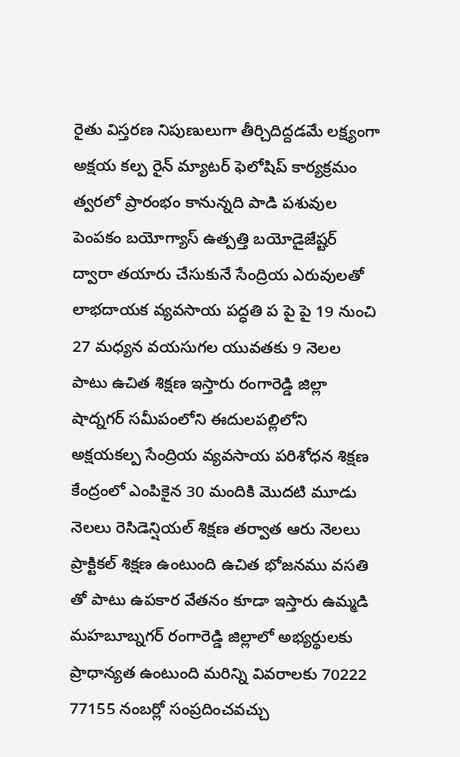రైతు విస్తరణ నిపుణులుగా తీర్చిదిద్దడమే లక్ష్యంగా అక్షయ కల్ప రైన్ మ్యాటర్ ఫెలోషిప్ కార్యక్రమం త్వరలో ప్రారంభం కానున్నది పాడి పశువుల పెంపకం బయోగ్యాస్ ఉత్పత్తి బయోడైజేష్టర్ ద్వారా తయారు చేసుకునే సేంద్రియ ఎరువులతో లాభదాయక వ్యవసాయ పద్ధతి ప పై పై 19 నుంచి 27 మధ్యన వయసుగల యువతకు 9 నెలల పాటు ఉచిత శిక్షణ ఇస్తారు రంగారెడ్డి జిల్లా షాద్నగర్ సమీపంలోని ఈదులపల్లిలోని అక్షయకల్ప సేంద్రియ వ్యవసాయ పరిశోధన శిక్షణ కేంద్రంలో ఎంపికైన 30 మందికి మొదటి మూడు నెలలు రెసిడెన్షియల్ శిక్షణ తర్వాత ఆరు నెలలు ప్రాక్టికల్ శిక్షణ ఉంటుంది ఉచిత భోజనము వసతి తో పాటు ఉపకార వేతనం కూడా ఇస్తారు ఉమ్మడి మహబూబ్నగర్ రంగారెడ్డి జిల్లాలో అభ్యర్థులకు ప్రాధాన్యత ఉంటుంది మరిన్ని వివరాలకు 70222 77155 నంబర్లో సంప్రదించవచ్చు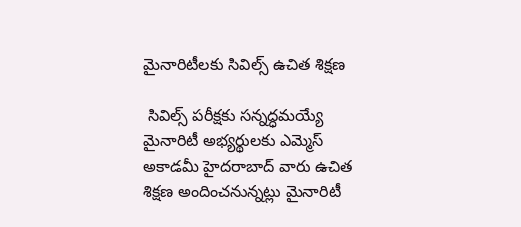మైనారిటీలకు సివిల్స్ ఉచిత శిక్షణ

 సివిల్స్ పరీక్షకు సన్నద్ధమయ్యే మైనారిటీ అభ్యర్థులకు ఎమ్మెస్ అకాడమీ హైదరాబాద్ వారు ఉచిత శిక్షణ అందించనున్నట్లు మైనారిటీ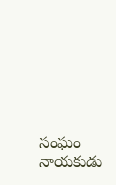సంఘం నాయకుడు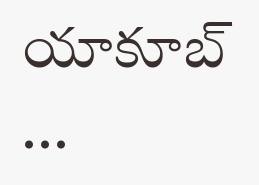యాకూబ్ ...